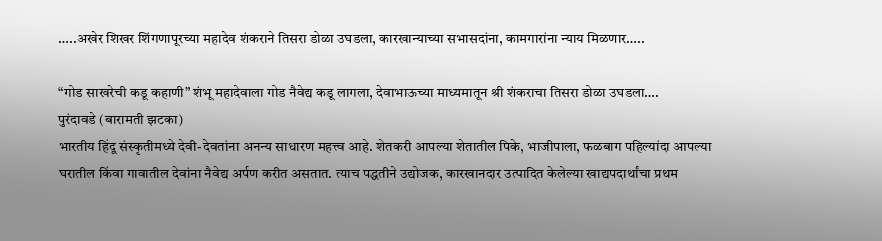…..अखेर शिखर शिंगणापूरच्या महादेव शंकराने तिसरा डोळा उघडला, कारखान्याच्या सभासदांना, कामगारांना न्याय मिळणार…..

“गोड साखरेची कडू कहाणी” शंभू महादेवाला गोड नैवेद्य कडू लागला, देवाभाऊच्या माध्यमातून श्री शंकराचा तिसरा डोळा उघडला….
पुरंदावडे (बारामती झटका)
भारतीय हिंदू संस्कृतीमध्ये देवी-देवतांना अनन्य साधारण महत्त्व आहे. शेतकरी आपल्या शेतातील पिके, भाजीपाला, फळबाग पहिल्यांदा आपल्या घरातील किंवा गावातील देवांना नैवेद्य अर्पण करीत असतात. त्याच पद्धतीने उद्योजक, कारखानदार उत्पादित केलेल्या खाद्यपदार्थांचा प्रथम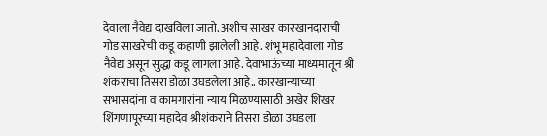देवाला नैवेद्य दाखविला जातो. अशीच साखर कारखानदाराची गोड साखरेची कडू कहाणी झालेली आहे. शंभू महादेवाला गोड नैवेद्य असून सुद्धा कडू लागला आहे. देवाभाऊंच्या माध्यमातून श्री शंकराचा तिसरा डोळा उघडलेला आहे.. कारखान्याच्या सभासदांना व कामगारांना न्याय मिळण्यासाठी अखेर शिखर शिंगणापूरच्या महादेव श्रीशंकराने तिसरा डोळा उघडला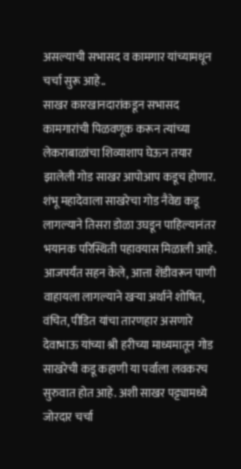असल्याची सभासद व कामगार यांच्यामधून चर्चा सुरू आहे..
साखर कारखानदारांकडून सभासद कामगारांची पिळवणूक करून त्यांच्या लेकराबाळांचा शिव्याशाप घेऊन तयार झालेली गोड साखर आपोआप कडूच होणार. शंभू महादेवाला साखरेचा गोड नैवेद्य कडू लागल्याने तिसरा डोळा उघडून पाहिल्यानंतर भयानक परिस्थिती पहावयास मिळाली आहे. आजपर्यंत सहन केले, आत्ता शेंडीवरून पाणी वाहायला लागल्याने खऱ्या अर्थाने शोषित, वंचित, पीडित यांचा तारणहार असणारे देवाभाऊ यांच्या श्री हरीच्या माध्यमातून गोड साखरेची कडू कहाणी या पर्वाला लवकरच सुरुवात होत आहे. अशी साखर पट्ट्यामध्ये जोरदार चर्चा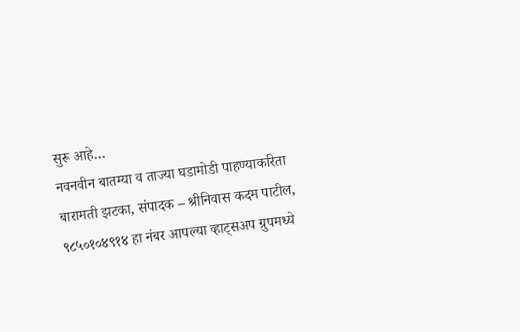सुरू आहे…
नवनवीन बातम्या व ताज्या घडामोडी पाहण्याकरिता बारामती झटका, संपादक – श्रीनिवास कदम पाटील, ९८५०१०४९१४ हा नंबर आपल्या व्हाट्सअप ग्रुपमध्ये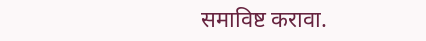समाविष्ट करावा.